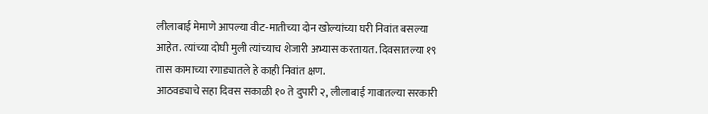लीलाबाई मेमाणे आपल्या वीट-मातीच्या दोन खोल्यांच्या घरी निवांत बसल्या आहेत. त्यांच्या दोघी मुली त्यांच्याच शेजारी अभ्यास करतायत. दिवसातल्या १९ तास कामाच्या रगाड्यातले हे काही निवांत क्षण.
आठवड्याचे सहा दिवस सकाळी १० ते दुपारी २, लीलाबाई गावातल्या सरकारी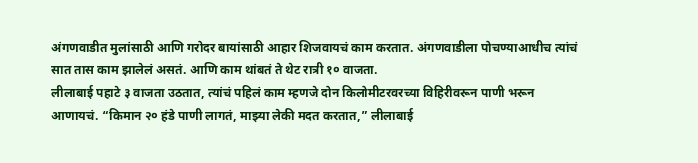अंगणवाडीत मुलांसाठी आणि गरोदर बायांसाठी आहार शिजवायचं काम करतात. अंगणवाडीला पोचण्याआधीच त्यांचं सात तास काम झालेलं असतं. आणि काम थांबतं ते थेट रात्री १० वाजता.
लीलाबाई पहाटे ३ वाजता उठतात, त्यांचं पहिलं काम म्हणजे दोन किलोमीटरवरच्या विहिरीवरून पाणी भरून आणायचं. “किमान २० हंडे पाणी लागतं, माझ्या लेकी मदत करतात,” लीलाबाई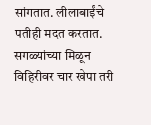सांगतात. लीलाबाईंचे पतीही मदत करतात. सगळ्यांच्या मिळून विहिरीवर चार खेपा तरी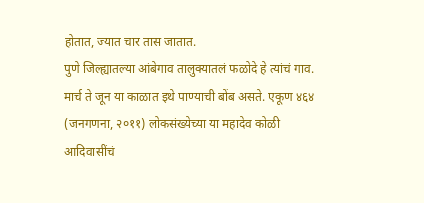होतात, ज्यात चार तास जातात.
पुणे जिल्ह्यातल्या आंबेगाव तालुक्यातलं फळोदे हे त्यांचं गाव. मार्च ते जून या काळात इथे पाण्याची बोंब असते. एकूण ४६४ (जनगणना, २०११) लोकसंख्येच्या या महादेव कोळी आदिवासींचं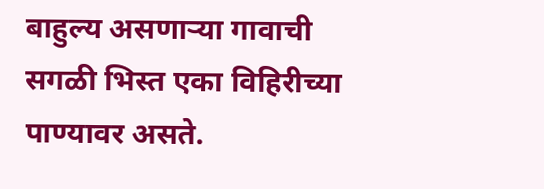बाहुल्य असणाऱ्या गावाची सगळी भिस्त एका विहिरीच्या पाण्यावर असते.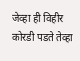जेव्हा ही विहीर कोरडी पडते तेव्हा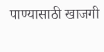पाण्यासाठी खाजगी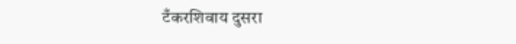टँकरशिवाय दुसरा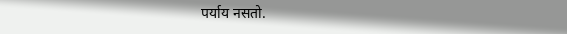पर्याय नसतो.